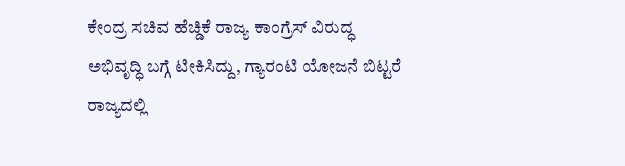ಕೇಂದ್ರ ಸಚಿವ ಹೆಚ್ಡಿಕೆ ರಾಜ್ಯ ಕಾಂಗ್ರೆಸ್ ವಿರುದ್ಧ ಅಭಿವೃದ್ಧಿ ಬಗ್ಗೆ ಟೀಕಿಸಿದ್ದು, ಗ್ಯಾರಂಟಿ ಯೋಜನೆ ಬಿಟ್ಟರೆ ರಾಜ್ಯದಲ್ಲಿ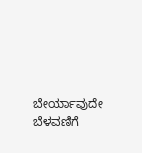ಬೇರ್ಯಾವುದೇ ಬೆಳವಣಿಗೆ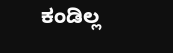ಕಂಡಿಲ್ಲ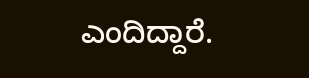ಎಂದಿದ್ದಾರೆ.